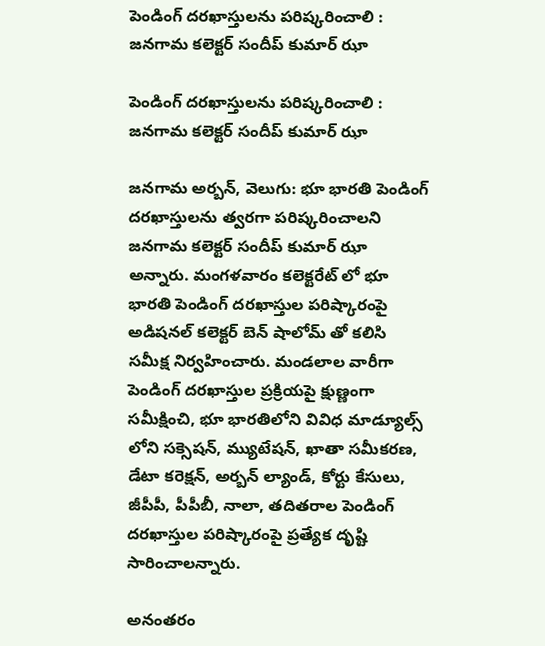పెండింగ్ దరఖాస్తులను పరిష్కరించాలి : జనగామ కలెక్టర్ సందీప్ కుమార్ ఝా

పెండింగ్ దరఖాస్తులను పరిష్కరించాలి : జనగామ కలెక్టర్ సందీప్ కుమార్ ఝా

జనగామ అర్బన్, వెలుగు: భూ భారతి పెండింగ్ దరఖాస్తులను త్వరగా పరిష్కరించాలని జనగామ కలెక్టర్ సందీప్ కుమార్ ఝా అన్నారు. మంగళవారం కలెక్టరేట్ లో భూ భారతి పెండింగ్ దరఖాస్తుల పరిష్కారంపై అడిషనల్ కలెక్టర్ బెన్ షాలోమ్ తో కలిసి సమీక్ష నిర్వహించారు. మండలాల వారీగా పెండింగ్ దరఖాస్తుల ప్రక్రియపై క్షుణ్ణంగా సమీక్షించి, భూ భారతిలోని వివిధ మాడ్యూల్స్ లోని సక్సెషన్, మ్యుటేషన్, ఖాతా సమీకరణ, డేటా కరెక్షన్, అర్బన్ ల్యాండ్, కోర్టు కేసులు, జీపీపీ, పీపీబీ, నాలా, తదితరాల పెండింగ్ దరఖాస్తుల పరిష్కారంపై ప్రత్యేక దృష్టి సారించాలన్నారు.

అనంతరం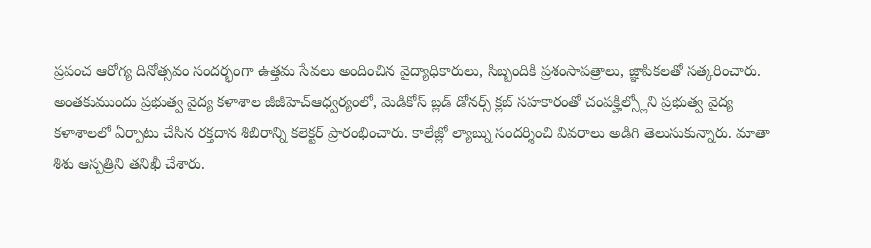ప్రపంచ ఆరోగ్య దినోత్సవం సందర్భంగా ఉత్తమ సేవలు అందించిన వైద్యాధికారులు, సిబ్బందికి ప్రశంసాపత్రాలు, జ్ఞాపికలతో సత్కరించారు. అంతకుముందు ప్రభుత్వ వైద్య కళాశాల జీజీహెచ్ఆధ్వర్యంలో, మెడికోస్ బ్లడ్ డోనర్స్ క్లబ్ సహకారంతో చంపక్హిల్స్లోని ప్రభుత్వ వైద్య కళాశాలలో ఏర్పాటు చేసిన రక్తదాన శిబిరాన్ని కలెక్టర్ ప్రారంభించారు. కాలేజ్లో ల్యాబ్ను సందర్శించి వివరాలు అడిగి తెలుసుకున్నారు. మాతా శిశు ఆస్పత్రిని తనిఖీ చేశారు.